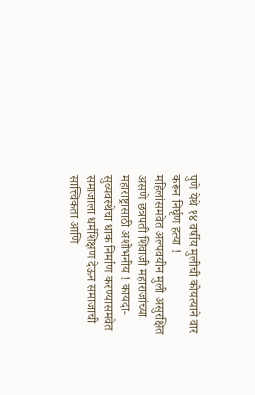पुणे येथे १४ वर्षीय मुलीची कोयत्याने वार करून निर्घृण हत्या !
महिलांसमवेत अल्पवयीन मुली असुरक्षित असणे छत्रपती शिवाजी महाराजांच्या महाराष्ट्रासाठी अशोभनीय ! कायदा-सुव्यवस्थेचा धाक निर्माण करण्यासमवेत समाजाला धर्मशिक्षण देऊन समाजाची सात्त्विकता आणि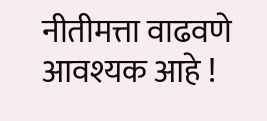नीतीमत्ता वाढवणे आवश्यक आहे !